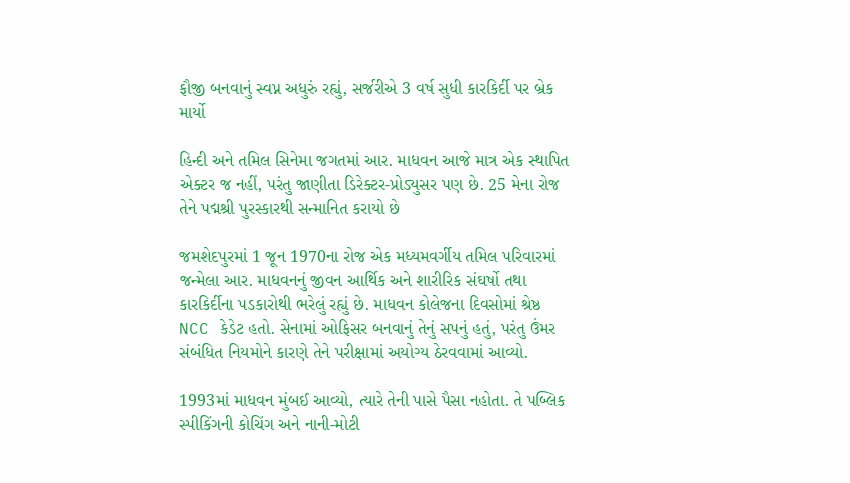ફૌજી બનવાનું સ્વપ્ન અધુરું રહ્યું, સર્જરીએ 3 વર્ષ સુધી કારકિર્દી પર બ્રેક માર્યો

હિન્દી અને તમિલ સિનેમા જગતમાં આર. માધવન આજે માત્ર એક સ્થાપિત એક્ટર જ નહીં, પરંતુ જાણીતા ડિરેક્ટર-પ્રોડ્યુસર પણ છે. 25 મેના રોજ તેને પદ્મશ્રી પુરસ્કારથી સન્માનિત કરાયો છે

જમશેદપુરમાં 1 જૂન 1970ના રોજ એક મધ્યમવર્ગીય તમિલ પરિવારમાં જન્મેલા આર. માધવનનું જીવન આર્થિક અને શારીરિક સંઘર્ષો તથા કારકિર્દીના પડકારોથી ભરેલું રહ્યું છે. માધવન કોલેજના દિવસોમાં શ્રેષ્ઠ NCC કેડેટ હતો. સેનામાં ઓફિસર બનવાનું તેનું સપનું હતું, પરંતુ ઉંમર સંબંધિત નિયમોને કારણે તેને પરીક્ષામાં અયોગ્ય ઠેરવવામાં આવ્યો.

1993માં માધવન મુંબઈ આવ્યો, ત્યારે તેની પાસે પૈસા નહોતા. તે પબ્લિક સ્પીકિંગની કોચિંગ અને નાની-મોટી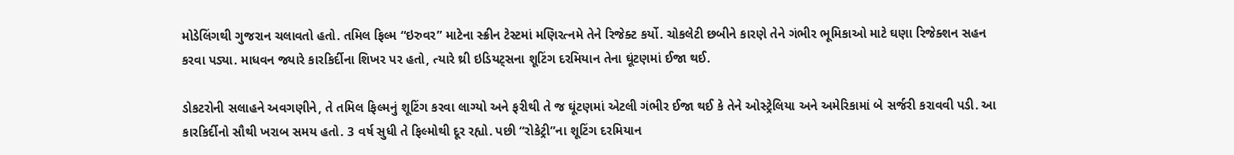મોડેલિંગથી ગુજરાન ચલાવતો હતો. તમિલ ફિલ્મ “ઇરુવર” માટેના સ્ક્રીન ટેસ્ટમાં મણિરત્નમે તેને રિજેક્ટ કર્યો. ચોકલેટી છબીને કારણે તેને ગંભીર ભૂમિકાઓ માટે ઘણા રિજેક્શન સહન કરવા પડ્યા. માધવન જ્યારે કારકિર્દીના શિખર પર હતો, ત્યારે થ્રી ઇડિયટ્સના શૂટિંગ દરમિયાન તેના ઘૂંટણમાં ઈજા થઈ.

ડોકટરોની સલાહને અવગણીને, તે તમિલ ફિલ્મનું શૂટિંગ કરવા લાગ્યો અને ફરીથી તે જ ઘૂંટણમાં એટલી ગંભીર ઈજા થઈ કે તેને ઓસ્ટ્રેલિયા અને અમેરિકામાં બે સર્જરી કરાવવી પડી. આ કારકિર્દીનો સૌથી ખરાબ સમય હતો. 3 વર્ષ સુધી તે ફિલ્મોથી દૂર રહ્યો. પછી “રોકેટ્રી”ના શૂટિંગ દરમિયાન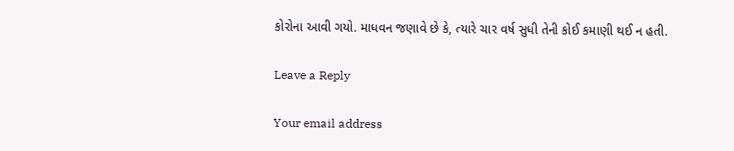કોરોના આવી ગયો. માધવન જણાવે છે કે, ત્યારે ચાર વર્ષ સુધી તેની કોઈ કમાણી થઈ ન હતી.

Leave a Reply

Your email address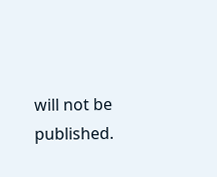will not be published.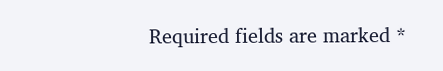Required fields are marked *